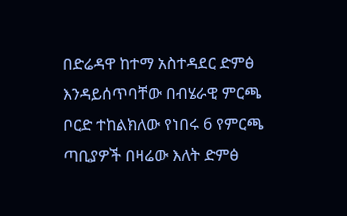በድሬዳዋ ከተማ አስተዳደር ድምፅ እንዳይሰጥባቸው በብሄራዊ ምርጫ ቦርድ ተከልክለው የነበሩ 6 የምርጫ ጣቢያዎች በዛሬው እለት ድምፅ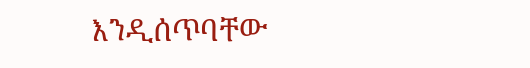እንዲሰጥባቸው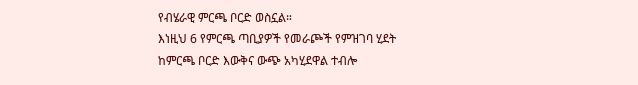የብሄራዊ ምርጫ ቦርድ ወስኗል።
እነዚህ 6 የምርጫ ጣቢያዎች የመራጮች የምዝገባ ሂደት ከምርጫ ቦርድ እውቅና ውጭ አካሂደዋል ተብሎ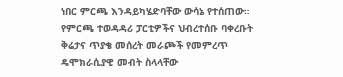ነበር ምርጫ እንዳይካሄድባቸው ውሳኔ የተሰጠው። የምርጫ ተወዳዳሪ ፓርቲዎችና ህብረተሰቡ ባቀረቡት ቅሬታና ጥያቄ መሰረት መራጮች የመምረጥ ዴሞክራሲያዊ መብት ስላላቸው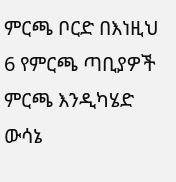ምርጫ ቦርድ በእነዚህ 6 የምርጫ ጣቢያዎች ምርጫ እንዲካሄድ ውሳኔ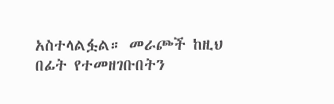አስተላልፏል። መራጮች ከዚህ በፊት የተመዘገቡበትን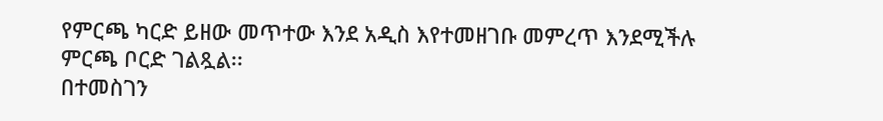የምርጫ ካርድ ይዘው መጥተው እንደ አዲስ እየተመዘገቡ መምረጥ እንደሚችሉ ምርጫ ቦርድ ገልጿል፡፡
በተመስገን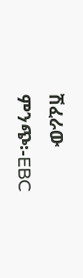ሽፈራው
ምንጭ፡-EBC